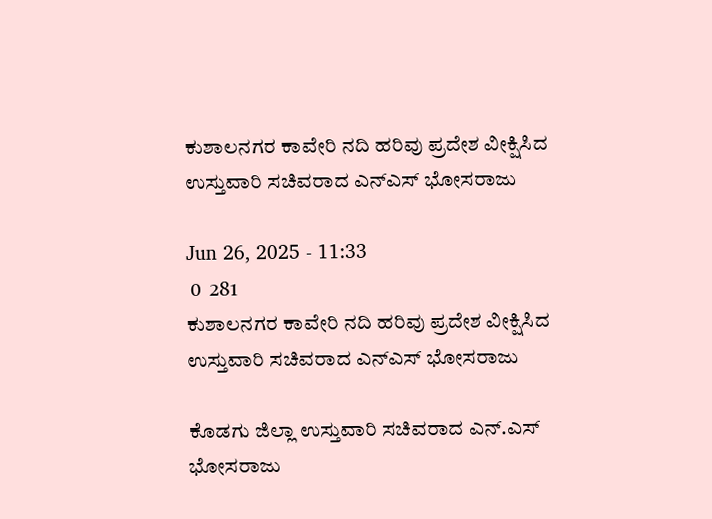ಕುಶಾಲನಗರ ಕಾವೇರಿ ನದಿ ಹರಿವು ಪ್ರದೇಶ ವೀಕ್ಷಿಸಿದ ಉಸ್ತುವಾರಿ ಸಚಿವರಾದ ಎನ್‌ಎಸ್ ಭೋಸರಾಜು

Jun 26, 2025 - 11:33
 0  281
ಕುಶಾಲನಗರ ಕಾವೇರಿ ನದಿ ಹರಿವು ಪ್ರದೇಶ ವೀಕ್ಷಿಸಿದ ಉಸ್ತುವಾರಿ ಸಚಿವರಾದ ಎನ್‌ಎಸ್ ಭೋಸರಾಜು

ಕೊಡಗು ಜಿಲ್ಲಾ‌ ಉಸ್ತುವಾರಿ ಸಚಿವರಾದ ಎನ್.ಎಸ್ ಭೋಸರಾಜು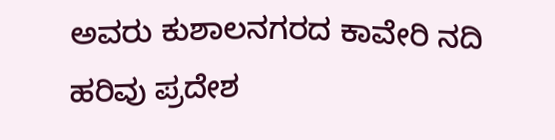ಅವರು ಕುಶಾಲನಗರದ ಕಾವೇರಿ ನದಿ ಹರಿವು ಪ್ರದೇಶ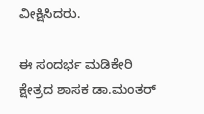ವೀಕ್ಷಿಸಿದರು.

ಈ ಸಂದರ್ಭ ಮಡಿಕೇರಿ ಕ್ಷೇತ್ರದ ಶಾಸಕ ಡಾ.ಮಂತರ್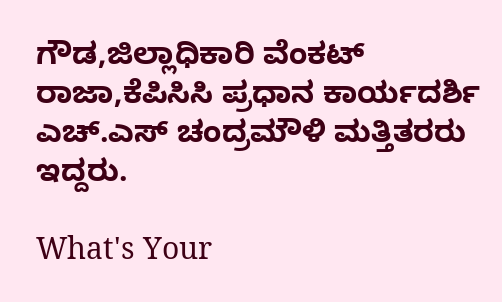ಗೌಡ,ಜಿಲ್ಲಾಧಿಕಾರಿ ವೆಂಕಟ್ ರಾಜಾ,ಕೆಪಿಸಿಸಿ ಪ್ರಧಾನ ಕಾರ್ಯದರ್ಶಿ ಎಚ್.ಎಸ್ ಚಂದ್ರಮೌಳಿ ಮತ್ತಿತರರು ಇದ್ದರು.

What's Your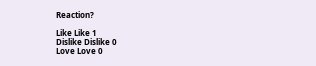Reaction?

Like Like 1
Dislike Dislike 0
Love Love 0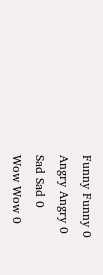Funny Funny 0
Angry Angry 0
Sad Sad 0
Wow Wow 0